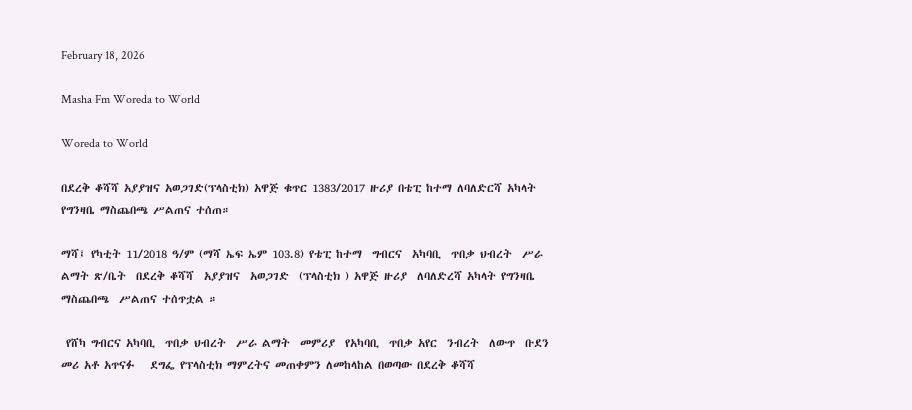February 18, 2026

Masha Fm Woreda to World

Woreda to World

በደረቅ ቆሻሻ አያያዝና አወጋገድ(ፕላስቲክ) አዋጅ ቁጥር 1383/2017 ዙሪያ በቴፒ ከተማ ለባለድርሻ አካላት የግንዛቤ ማስጨበጫ ሥልጠና ተሰጠ።

ማሻ፤ የካቲት 11/2018 ዓ/ም (ማሻ ኤፍ ኤም 103.8) የቴፒ ከተማ  ግብርና  አካባቢ  ጥበቃ ህብረት  ሥራ ልማት ጽ/ቤት  በደረቅ ቆሻሻ  አያያዝና  አወጋገድ  (ፕላስቲክ ) አዋጅ ዙሪያ  ለባለድረሻ አካላት የግንዛቤ ማስጨበጫ  ሥልጠና ተሰጥቷል ።

 የሸካ ግብርና አካባቢ  ጥበቃ ህብረት  ሥራ ልማት  መምሪያ  የአካባቢ  ጥበቃ አየር  ንብረት  ለውጥ  ቡደን መሪ አቶ አጥናፉ   ደግፌ የፕላስቲክ ማምረትና መጠቀምን ለመከላከል በወጣው በደረቅ ቆሻሻ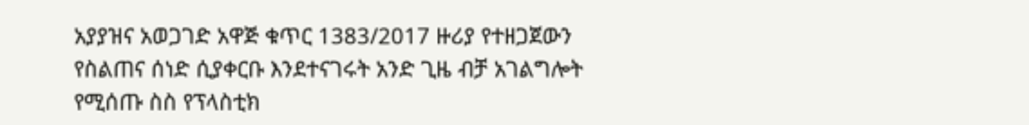አያያዝና አወጋገድ አዋጅ ቁጥር 1383/2017 ዙሪያ የተዘጋጀውን የስልጠና ሰነድ ሲያቀርቡ እንደተናገሩት አንድ ጊዜ ብቻ አገልግሎት የሚሰጡ ስስ የፕላስቲክ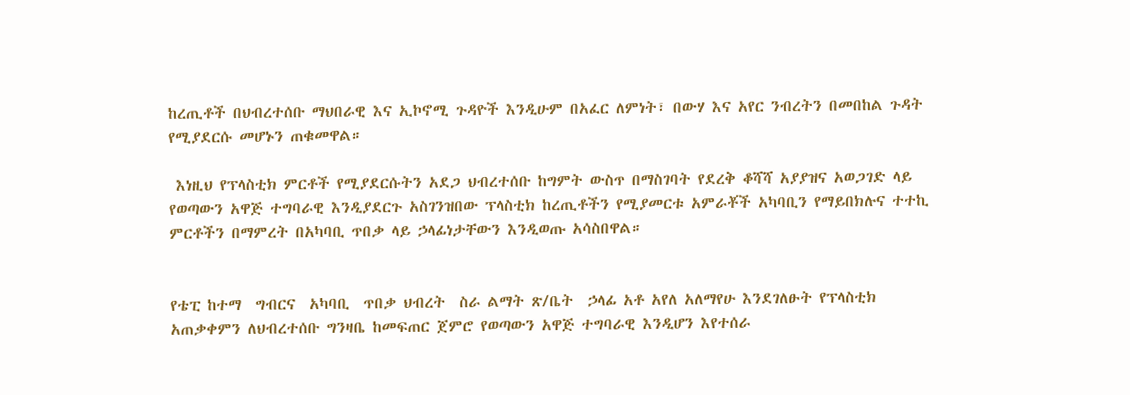ከረጢቶች በህብረተሰቡ ማህበራዊ እና ኢኮኖሚ ጉዳዮች እንዲሁም በአፈር ለምነት፣ በውሃ እና አየር ንብረትን በመበከል ጉዳት የሚያደርሱ መሆኑን ጠቁመዋል።

 እነዚህ የፕላስቲክ ምርቶች የሚያደርሱትን አደጋ ህብረተሰቡ ከግምት ውስጥ በማስገባት የደረቅ ቆሻሻ አያያዝና አወጋገድ ላይ የወጣውን አዋጅ ተግባራዊ እንዲያደርጉ አስገንዝበው ፕላስቲክ ከረጢቶችን የሚያመርቱ አምራቾች አካባቢን የማይበክሉና ተተኪ ምርቶችን በማምረት በአካባቢ ጥበቃ ላይ ኃላፊነታቸውን እንዲወጡ አሳስበዋል።


የቴፒ ከተማ  ግብርና  አካባቢ  ጥበቃ ህብረት  ስራ ልማት ጽ/ቤት  ኃላፊ አቶ አየለ አለማየሁ እንደገለፁት የፕላስቲክ አጠቃቀምን ለህብረተሰቡ ግንዛቤ ከመፍጠር ጀምሮ የወጣውን አዋጅ ተግባራዊ እንዲሆን እየተሰራ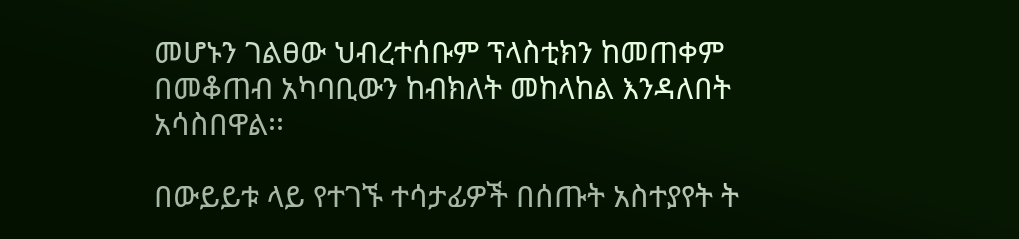መሆኑን ገልፀው ህብረተሰቡም ፕላስቲክን ከመጠቀም በመቆጠብ አካባቢውን ከብክለት መከላከል እንዳለበት አሳስበዋል፡፡

በውይይቱ ላይ የተገኙ ተሳታፊዎች በሰጡት አስተያየት ት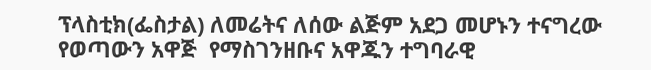ፕላስቲክ(ፌስታል) ለመሬትና ለሰው ልጅም አደጋ መሆኑን ተናግረው የወጣውን አዋጅ  የማስገንዘቡና አዋጁን ተግባራዊ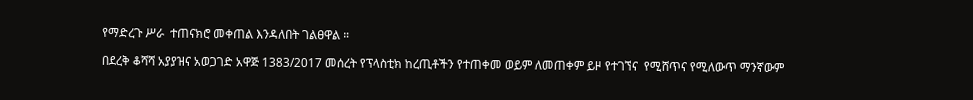የማድረጉ ሥራ  ተጠናክሮ መቀጠል እንዳለበት ገልፀዋል ።

በደረቅ ቆሻሻ አያያዝና አወጋገድ አዋጅ 1383/2017 መሰረት የፕላስቲክ ከረጢቶችን የተጠቀመ ወይም ለመጠቀም ይዞ የተገኘና  የሚሸጥና የሚለውጥ ማንኛውም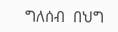ግለሰብ  በህግ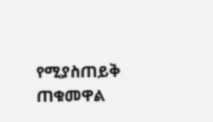የሚያስጠይቅ ጠቁመዋል